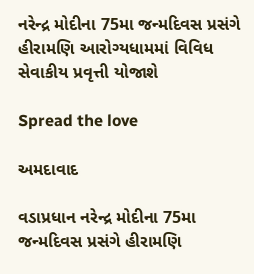નરેન્દ્ર મોદીના 75મા જન્મદિવસ પ્રસંગે હીરામણિ આરોગ્યધામમાં વિવિધ સેવાકીય પ્રવૃત્તી યોજાશે

Spread the love

અમદાવાદ

વડાપ્રધાન નરેન્દ્ર મોદીના 75મા જન્મદિવસ પ્રસંગે હીરામણિ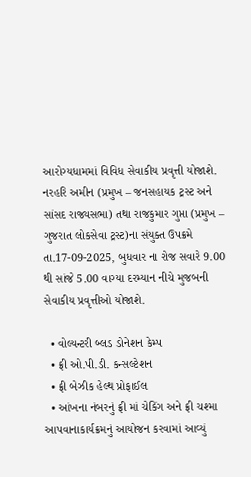આરોગ્યધામમાં વિવિધ સેવાકીય પ્રવૃત્તી યોજાશે. નરહરિ અમીન (પ્રમુખ – જનસહાયક ટ્રસ્ટ અને સાંસદ રાજ્યસભા) તથા રાજકુમાર ગુપ્તા (પ્રમુખ – ગુજરાત લોકસેવા ટ્રસ્ટ)ના સંયુક્ત ઉપક્રમે તા.17-09-2025, બુધવાર ના રોજ સવારે 9.00 થી સાંજે 5.00 વાગ્યા દરમ્યાન નીચે મુજબની સેવાકીય પ્રવૃત્તીઓ યોજાશે.

  • વોલ્યન્ટરી બ્લડ ડોનેશન કેમ્પ
  • ફ્રી ઓ.પી.ડી. કન્સલ્ટેશન
  • ફ્રી બેઝીક હેલ્થ પ્રોફાઈલ
  • આંખના નંબરનું ફ્રી માં ચેકિંગ અને ફ્રી ચશ્મા આપવાનાકાર્યક્રમનું આયોજન કરવામાં આવ્યું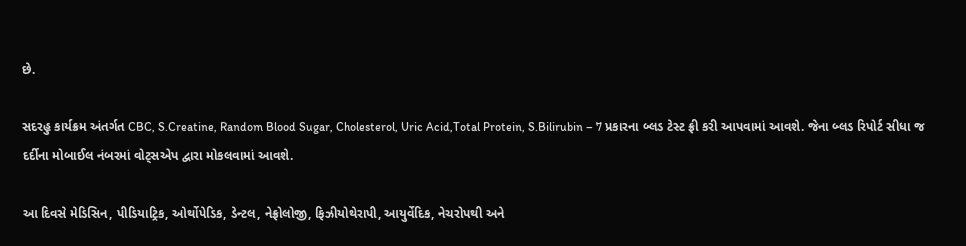છે.

સદરહુ કાર્યક્રમ અંતર્ગત CBC, S.Creatine, Random Blood Sugar, Cholesterol, Uric Acid,Total Protein, S.Bilirubin – 7 પ્રકારના બ્લડ ટેસ્ટ ફ્રી કરી આપવામાં આવશે. જેના બ્લડ રિપોર્ટ સીધા જ દર્દીના મોબાઈલ નંબરમાં વોટ્સએપ દ્વારા મોકલવામાં આવશે.

આ દિવસે મેડિસિન, પીડિયાટ્રિક, ઓર્થોપેડિક, ડેન્ટલ, નેફ્રોલોજી, ફિઝીયોથેરાપી, આયુર્વેદિક, નેચરોપથી અને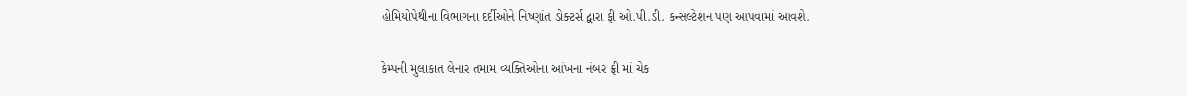હોમિયોપેથીના વિભાગના દર્દીઓને નિષ્ણાંત ડોક્ટર્સ દ્વારા ફી ઓ.પી.ડી. કન્સલ્ટેશન પણ આપવામાં આવશે.

કેમ્પની મુલાકાત લેનાર તમામ વ્યક્તિઓના આંખના નંબર ફ્રી માં ચેક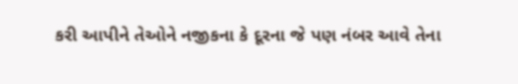કરી આપીને તેઓને નજીકના કે દૂરના જે પણ નંબર આવે તેના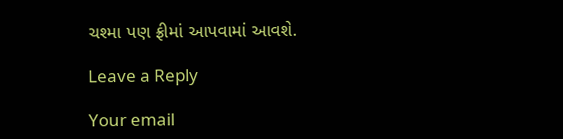ચશ્મા પણ ફ્રીમાં આપવામાં આવશે.

Leave a Reply

Your email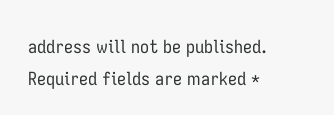address will not be published. Required fields are marked *